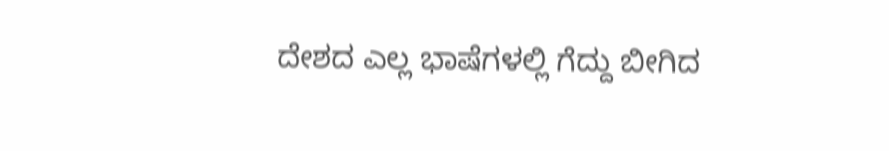ದೇಶದ ಎಲ್ಲ ಭಾಷೆಗಳಲ್ಲಿ ಗೆದ್ದು ಬೀಗಿದ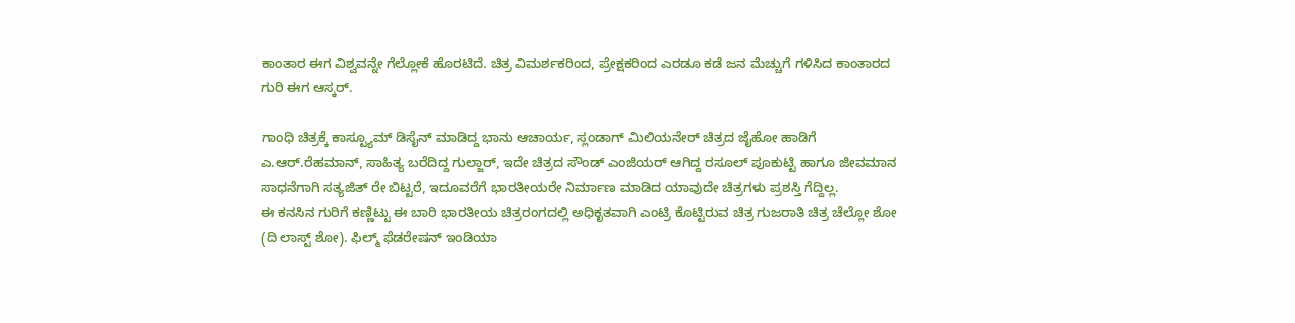ಕಾಂತಾರ ಈಗ ವಿಶ್ವವನ್ನೇ ಗೆಲ್ಲೋಕೆ ಹೊರಟಿದೆ. ಚಿತ್ರ ವಿಮರ್ಶಕರಿಂದ, ಪ್ರೇಕ್ಷಕರಿಂದ ಎರಡೂ ಕಡೆ ಜನ ಮೆಚ್ಚುಗೆ ಗಳಿಸಿದ ಕಾಂತಾರದ ಗುರಿ ಈಗ ಆಸ್ಕರ್.

ಗಾಂಧಿ ಚಿತ್ರಕ್ಕೆ ಕಾಸ್ಟ್ಯೂಮ್ ಡಿಸೈನ್ ಮಾಡಿದ್ದ ಭಾನು ಆಚಾರ್ಯ, ಸ್ಲಂಡಾಗ್ ಮಿಲಿಯನೇರ್ ಚಿತ್ರದ ಜೈಹೋ ಹಾಡಿಗೆ ಎ.ಆರ್.ರೆಹಮಾನ್, ಸಾಹಿತ್ಯ ಬರೆದಿದ್ದ ಗುಲ್ಜಾರ್, ಇದೇ ಚಿತ್ರದ ಸೌಂಡ್ ಎಂಜಿಯರ್ ಆಗಿದ್ದ ರಸೂಲ್ ಪೂಕುಟ್ಟಿ ಹಾಗೂ ಜೀವಮಾನ ಸಾಧನೆಗಾಗಿ ಸತ್ಯಜಿತ್ ರೇ ಬಿಟ್ಟರೆ, ಇದೂವರೆಗೆ ಭಾರತೀಯರೇ ನಿರ್ಮಾಣ ಮಾಡಿದ ಯಾವುದೇ ಚಿತ್ರಗಳು ಪ್ರಶಸ್ತಿ ಗೆದ್ದಿಲ್ಲ.
ಈ ಕನಸಿನ ಗುರಿಗೆ ಕಣ್ಣಿಟ್ಟು ಈ ಬಾರಿ ಭಾರತೀಯ ಚಿತ್ರರಂಗದಲ್ಲಿ ಅಧಿಕೃತವಾಗಿ ಎಂಟ್ರಿ ಕೊಟ್ಟಿರುವ ಚಿತ್ರ ಗುಜರಾತಿ ಚಿತ್ರ ಚೆಲ್ಲೋ ಶೋ (ದಿ ಲಾಸ್ಟ್ ಶೋ). ಫಿಲ್ಮ್ ಫೆಡರೇಷನ್ ಇಂಡಿಯಾ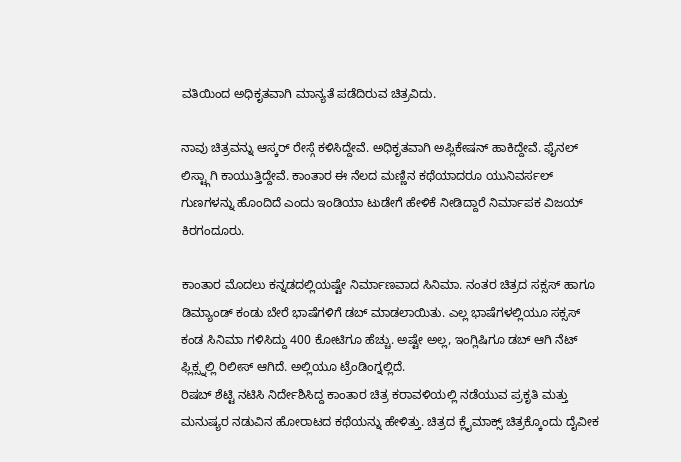ವತಿಯಿಂದ ಅಧಿಕೃತವಾಗಿ ಮಾನ್ಯತೆ ಪಡೆದಿರುವ ಚಿತ್ರವಿದು.

ನಾವು ಚಿತ್ರವನ್ನು ಆಸ್ಕರ್ ರೇಸ್ಗೆ ಕಳಿಸಿದ್ದೇವೆ. ಅಧಿಕೃತವಾಗಿ ಅಪ್ಲಿಕೇಷನ್ ಹಾಕಿದ್ದೇವೆ. ಫೈನಲ್ ಲಿಸ್ಟ್ಗಾಗಿ ಕಾಯುತ್ತಿದ್ದೇವೆ. ಕಾಂತಾರ ಈ ನೆಲದ ಮಣ್ಣಿನ ಕಥೆಯಾದರೂ ಯುನಿವರ್ಸಲ್ ಗುಣಗಳನ್ನು ಹೊಂದಿದೆ ಎಂದು ಇಂಡಿಯಾ ಟುಡೇಗೆ ಹೇಳಿಕೆ ನೀಡಿದ್ದಾರೆ ನಿರ್ಮಾಪಕ ವಿಜಯ್ ಕಿರಗಂದೂರು.

ಕಾಂತಾರ ಮೊದಲು ಕನ್ನಡದಲ್ಲಿಯಷ್ಟೇ ನಿರ್ಮಾಣವಾದ ಸಿನಿಮಾ. ನಂತರ ಚಿತ್ರದ ಸಕ್ಸಸ್ ಹಾಗೂ ಡಿಮ್ಯಾಂಡ್ ಕಂಡು ಬೇರೆ ಭಾಷೆಗಳಿಗೆ ಡಬ್ ಮಾಡಲಾಯಿತು. ಎಲ್ಲ ಭಾಷೆಗಳಲ್ಲಿಯೂ ಸಕ್ಸಸ್ ಕಂಡ ಸಿನಿಮಾ ಗಳಿಸಿದ್ದು 400 ಕೋಟಿಗೂ ಹೆಚ್ಚು. ಅಷ್ಟೇ ಅಲ್ಲ, ಇಂಗ್ಲಿಷಿಗೂ ಡಬ್ ಆಗಿ ನೆಟ್ ಫ್ಲಿಕ್ಸ್ನಲ್ಲಿ ರಿಲೀಸ್ ಆಗಿದೆ. ಅಲ್ಲಿಯೂ ಟ್ರೆಂಡಿಂಗ್ನಲ್ಲಿದೆ.
ರಿಷಬ್ ಶೆಟ್ಟಿ ನಟಿಸಿ ನಿರ್ದೇಶಿಸಿದ್ದ ಕಾಂತಾರ ಚಿತ್ರ ಕರಾವಳಿಯಲ್ಲಿ ನಡೆಯುವ ಪ್ರಕೃತಿ ಮತ್ತು ಮನುಷ್ಯರ ನಡುವಿನ ಹೋರಾಟದ ಕಥೆಯನ್ನು ಹೇಳಿತ್ತು. ಚಿತ್ರದ ಕ್ಲೈಮಾಕ್ಸ್ ಚಿತ್ರಕ್ಕೊಂದು ದೈವೀಕ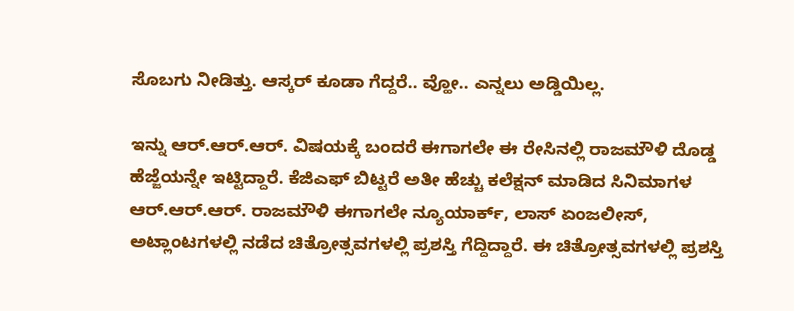ಸೊಬಗು ನೀಡಿತ್ತು. ಆಸ್ಕರ್ ಕೂಡಾ ಗೆದ್ದರೆ.. ವ್ಹೋ.. ಎನ್ನಲು ಅಡ್ಡಿಯಿಲ್ಲ.

ಇನ್ನು ಆರ್.ಆರ್.ಆರ್. ವಿಷಯಕ್ಕೆ ಬಂದರೆ ಈಗಾಗಲೇ ಈ ರೇಸಿನಲ್ಲಿ ರಾಜಮೌಳಿ ದೊಡ್ಡ ಹೆಜ್ಜೆಯನ್ನೇ ಇಟ್ಟಿದ್ದಾರೆ. ಕೆಜಿಎಫ್ ಬಿಟ್ಟರೆ ಅತೀ ಹೆಚ್ಚು ಕಲೆಕ್ಷನ್ ಮಾಡಿದ ಸಿನಿಮಾಗಳ ಆರ್.ಆರ್.ಆರ್. ರಾಜಮೌಳಿ ಈಗಾಗಲೇ ನ್ಯೂಯಾರ್ಕ್, ಲಾಸ್ ಏಂಜಲೀಸ್, ಅಟ್ಲಾಂಟಗಳಲ್ಲಿ ನಡೆದ ಚಿತ್ರೋತ್ಸವಗಳಲ್ಲಿ ಪ್ರಶಸ್ತಿ ಗೆದ್ದಿದ್ದಾರೆ. ಈ ಚಿತ್ರೋತ್ಸವಗಳಲ್ಲಿ ಪ್ರಶಸ್ತಿ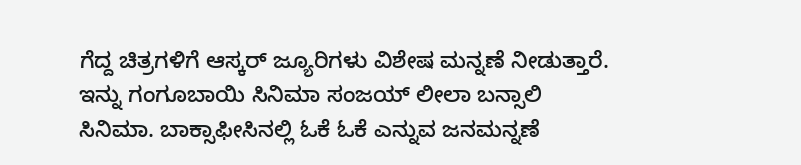ಗೆದ್ದ ಚಿತ್ರಗಳಿಗೆ ಆಸ್ಕರ್ ಜ್ಯೂರಿಗಳು ವಿಶೇಷ ಮನ್ನಣೆ ನೀಡುತ್ತಾರೆ. ಇನ್ನು ಗಂಗೂಬಾಯಿ ಸಿನಿಮಾ ಸಂಜಯ್ ಲೀಲಾ ಬನ್ಸಾಲಿ ಸಿನಿಮಾ. ಬಾಕ್ಸಾಫೀಸಿನಲ್ಲಿ ಓಕೆ ಓಕೆ ಎನ್ನುವ ಜನಮನ್ನಣೆ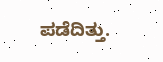ಪಡೆದಿತ್ತು.